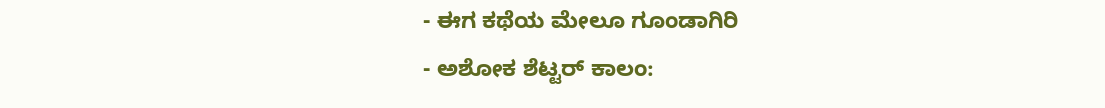- ಈಗ ಕಥೆಯ ಮೇಲೂ ಗೂಂಡಾಗಿರಿ
- ಅಶೋಕ ಶೆಟ್ಟರ್ ಕಾಲಂ: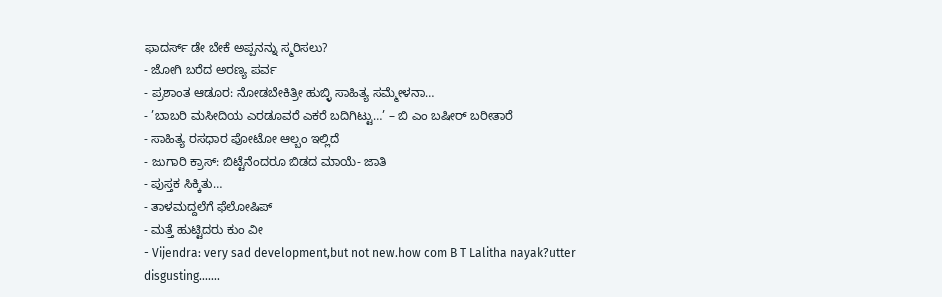ಫಾದರ್ಸ್ ಡೇ ಬೇಕೆ ಅಪ್ಪನನ್ನು ಸ್ಮರಿಸಲು?
- ಜೋಗಿ ಬರೆದ ಅರಣ್ಯ ಪರ್ವ
- ಪ್ರಶಾಂತ ಆಡೂರ: ನೋಡಬೇಕಿತ್ರೀ ಹುಬ್ಳಿ ಸಾಹಿತ್ಯ ಸಮ್ಮೇಳನಾ…
- ’ಬಾಬರಿ ಮಸೀದಿಯ ಎರಡೂವರೆ ಎಕರೆ ಬದಿಗಿಟ್ಟು…’ – ಬಿ ಎಂ ಬಷೀರ್ ಬರೀತಾರೆ
- ಸಾಹಿತ್ಯ ರಸಧಾರ ಪೋಟೋ ಆಲ್ಬಂ ಇಲ್ಲಿದೆ
- ಜುಗಾರಿ ಕ್ರಾಸ್: ಬಿಟ್ಟೆನೆಂದರೂ ಬಿಡದ ಮಾಯೆ- ಜಾತಿ
- ಪುಸ್ತಕ ಸಿಕ್ಕಿತು…
- ತಾಳಮದ್ದಲೆಗೆ ಫೆಲೋಷಿಪ್
- ಮತ್ತೆ ಹುಟ್ಟಿದರು ಕುಂ ವೀ
- Vijendra: very sad development,but not new.how com B T Lalitha nayak?utter disgusting.......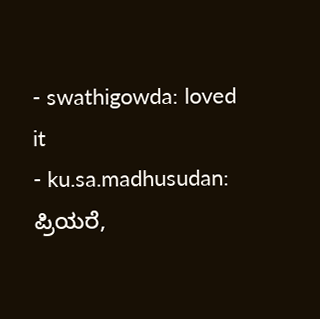- swathigowda: loved it
- ku.sa.madhusudan: ಪ್ರಿಯರೆ,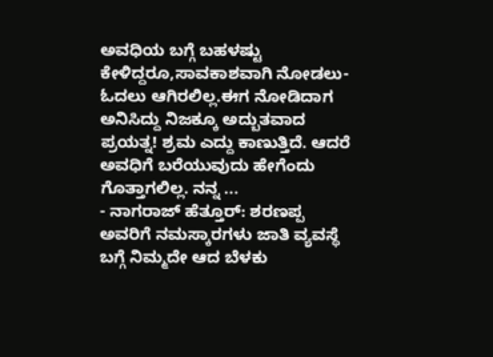ಅವಧಿಯ ಬಗ್ಗೆ ಬಹಳಷ್ಟು ಕೇಳಿದ್ದರೂ,ಸಾವಕಾಶವಾಗಿ ನೋಡಲು-ಓದಲು ಆಗಿರಲಿಲ್ಲ.ಈಗ ನೋಡಿದಾಗ ಅನಿಸಿದ್ದು ನಿಜಕ್ಕೂ ಅದ್ಬುತವಾದ ಪ್ರಯತ್ನ! ಶ್ರಮ ಎದ್ದು ಕಾಣುತ್ತಿದೆ. ಆದರೆ ಅವಧಿಗೆ ಬರೆಯುವುದು ಹೇಗೆಂದು ಗೊತ್ತಾಗಲಿಲ್ಲ. ನನ್ನ ...
- ನಾಗರಾಜ್ ಹೆತ್ತೂರ್: ಶರಣಪ್ಪ ಅವರಿಗೆ ನಮಸ್ಕಾರಗಳು ಜಾತಿ ವ್ಯವಸ್ಥೆ ಬಗ್ಗೆ ನಿಮ್ಮದೇ ಆದ ಬೆಳಕು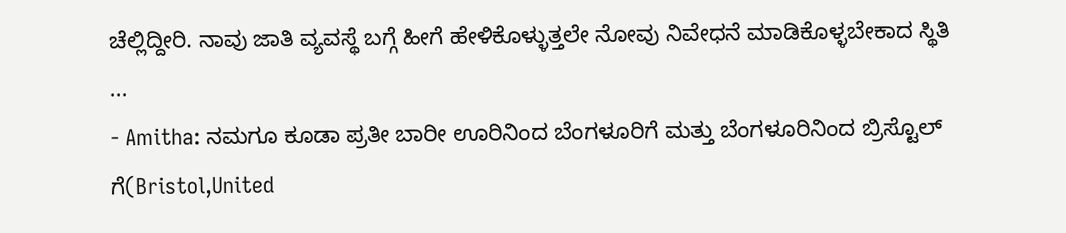ಚೆಲ್ಲಿದ್ದೀರಿ. ನಾವು ಜಾತಿ ವ್ಯವಸ್ಥೆ ಬಗ್ಗೆ ಹೀಗೆ ಹೇಳಿಕೊಳ್ಳುತ್ತಲೇ ನೋವು ನಿವೇಧನೆ ಮಾಡಿಕೊಳ್ಳಬೇಕಾದ ಸ್ಥಿತಿ ...
- Amitha: ನಮಗೂ ಕೂಡಾ ಪ್ರತೀ ಬಾರೀ ಊರಿನಿಂದ ಬೆಂಗಳೂರಿಗೆ ಮತ್ತು ಬೆಂಗಳೂರಿನಿಂದ ಬ್ರಿಸ್ಟೊಲ್ ಗೆ(Bristol,United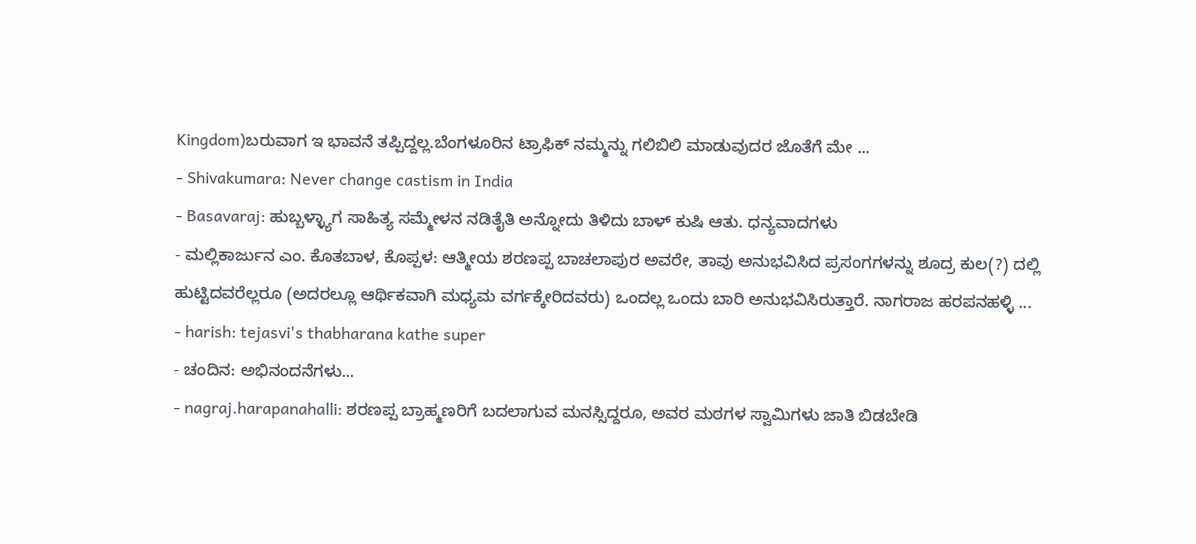Kingdom)ಬರುವಾಗ ಇ ಭಾವನೆ ತಪ್ಪಿದ್ದಲ್ಲ.ಬೆಂಗಳೂರಿನ ಟ್ರಾಫಿಕ್ ನಮ್ಮನ್ನು ಗಲಿಬಿಲಿ ಮಾಡುವುದರ ಜೊತೆಗೆ ಮೇ ...
- Shivakumara: Never change castism in India
- Basavaraj: ಹುಬ್ಬಳ್ಳ್ಯಾಗ ಸಾಹಿತ್ಯ ಸಮ್ಮೇಳನ ನಡಿತೈತಿ ಅನ್ನೋದು ತಿಳಿದು ಬಾಳ್ ಕುಷಿ ಆತು. ಧನ್ಯವಾದಗಳು
- ಮಲ್ಲಿಕಾರ್ಜುನ ಎಂ. ಕೊತಬಾಳ, ಕೊಪ್ಪಳ: ಆತ್ಮೀಯ ಶರಣಪ್ಪ ಬಾಚಲಾಪುರ ಅವರೇ, ತಾವು ಅನುಭವಿಸಿದ ಪ್ರಸಂಗಗಳನ್ನು ಶೂದ್ರ ಕುಲ(?) ದಲ್ಲಿ ಹುಟ್ಟಿದವರೆಲ್ಲರೂ (ಅದರಲ್ಲೂ ಆರ್ಥಿಕವಾಗಿ ಮಧ್ಯಮ ವರ್ಗಕ್ಕೇರಿದವರು) ಒಂದಲ್ಲ ಒಂದು ಬಾರಿ ಅನುಭವಿಸಿರುತ್ತಾರೆ. ನಾಗರಾಜ ಹರಪನಹಳ್ಳಿ ...
- harish: tejasvi's thabharana kathe super
- ಚಂದಿನ: ಅಭಿನಂದನೆಗಳು...
- nagraj.harapanahalli: ಶರಣಪ್ಪ ಬ್ರಾಹ್ಮಣರಿಗೆ ಬದಲಾಗುವ ಮನಸ್ಸಿದ್ದರೂ, ಅವರ ಮಠಗಳ ಸ್ವಾಮಿಗಳು ಜಾತಿ ಬಿಡಬೇಡಿ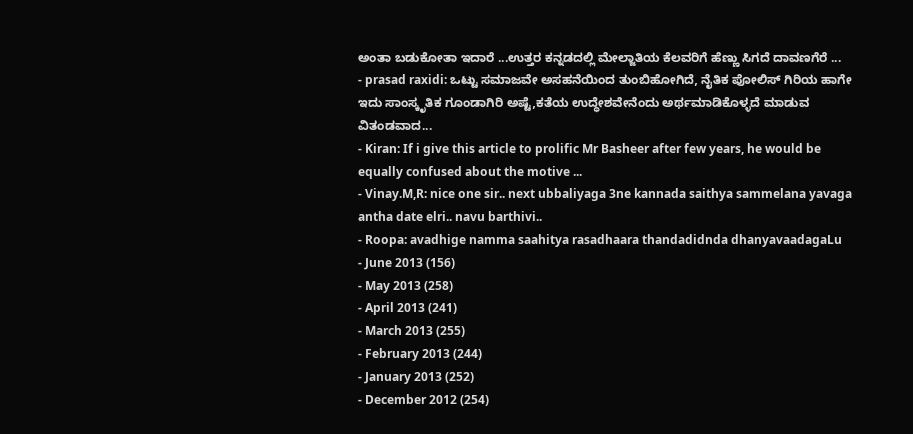ಅಂತಾ ಬಡುಕೋತಾ ಇದಾರೆ ...ಉತ್ತರ ಕನ್ನಡದಲ್ಲಿ ಮೇಲ್ಜಾತಿಯ ಕೆಲವರಿಗೆ ಹೆಣ್ಣು ಸಿಗದೆ ದಾವಣಗೆರೆ ...
- prasad raxidi: ಒಟ್ಟು ಸಮಾಜವೇ ಅಸಹನೆಯಿಂದ ತುಂಬಿಹೋಗಿದೆ, ನೈತಿಕ ಪೋಲಿಸ್ ಗಿರಿಯ ಹಾಗೇ ಇದು ಸಾಂಸ್ಕೃತಿಕ ಗೂಂಡಾಗಿರಿ ಅಷ್ಟೆ,ಕತೆಯ ಉದ್ಧೇಶವೇನೆಂದು ಅರ್ಥಮಾಡಿಕೊಳ್ಳದೆ ಮಾಡುವ ವಿತಂಡವಾದ...
- Kiran: If i give this article to prolific Mr Basheer after few years, he would be equally confused about the motive ...
- Vinay.M,R: nice one sir.. next ubbaliyaga 3ne kannada saithya sammelana yavaga antha date elri.. navu barthivi..
- Roopa: avadhige namma saahitya rasadhaara thandadidnda dhanyavaadagaLu
- June 2013 (156)
- May 2013 (258)
- April 2013 (241)
- March 2013 (255)
- February 2013 (244)
- January 2013 (252)
- December 2012 (254)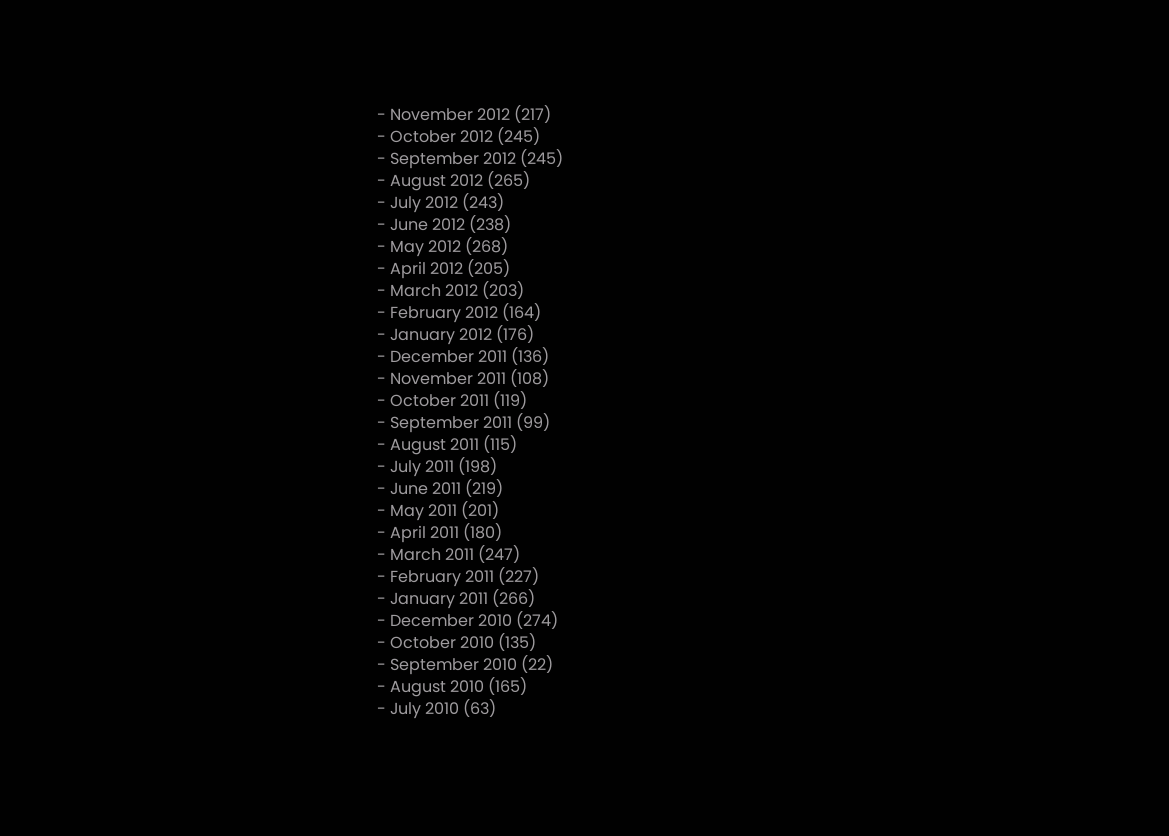- November 2012 (217)
- October 2012 (245)
- September 2012 (245)
- August 2012 (265)
- July 2012 (243)
- June 2012 (238)
- May 2012 (268)
- April 2012 (205)
- March 2012 (203)
- February 2012 (164)
- January 2012 (176)
- December 2011 (136)
- November 2011 (108)
- October 2011 (119)
- September 2011 (99)
- August 2011 (115)
- July 2011 (198)
- June 2011 (219)
- May 2011 (201)
- April 2011 (180)
- March 2011 (247)
- February 2011 (227)
- January 2011 (266)
- December 2010 (274)
- October 2010 (135)
- September 2010 (22)
- August 2010 (165)
- July 2010 (63)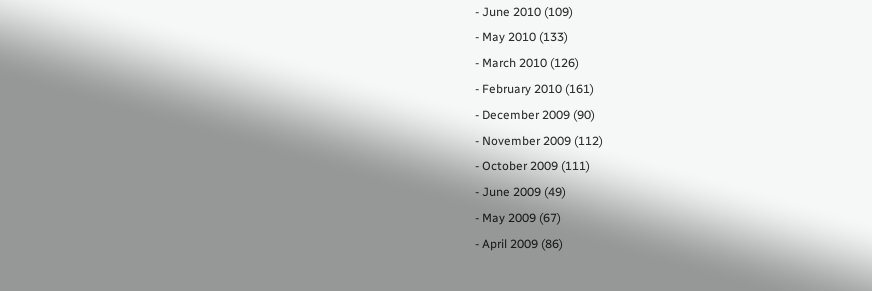- June 2010 (109)
- May 2010 (133)
- March 2010 (126)
- February 2010 (161)
- December 2009 (90)
- November 2009 (112)
- October 2009 (111)
- June 2009 (49)
- May 2009 (67)
- April 2009 (86)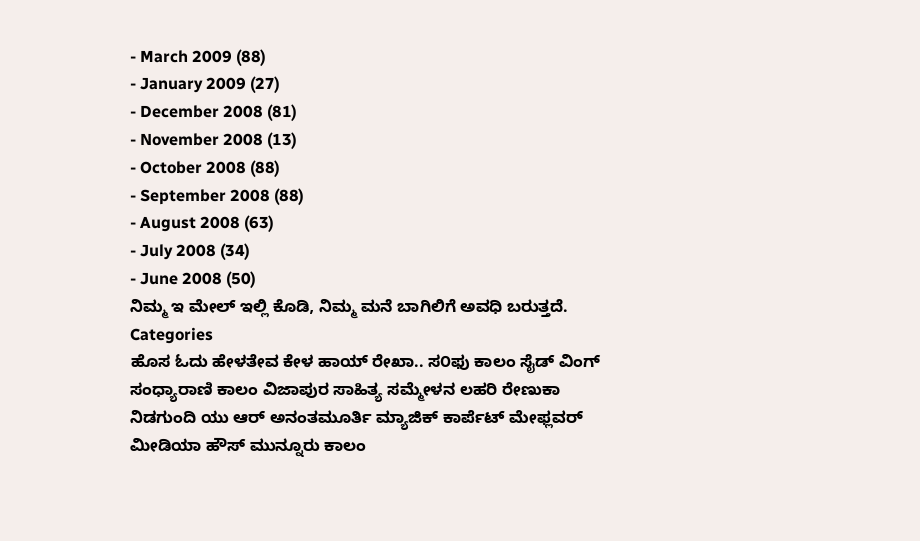- March 2009 (88)
- January 2009 (27)
- December 2008 (81)
- November 2008 (13)
- October 2008 (88)
- September 2008 (88)
- August 2008 (63)
- July 2008 (34)
- June 2008 (50)
ನಿಮ್ಮ ಇ ಮೇಲ್ ಇಲ್ಲಿ ಕೊಡಿ, ನಿಮ್ಮ ಮನೆ ಬಾಗಿಲಿಗೆ ಅವಧಿ ಬರುತ್ತದೆ.
Categories
ಹೊಸ ಓದು ಹೇಳತೇವ ಕೇಳ ಹಾಯ್ ರೇಖಾ.. ಸ೦ಫು ಕಾಲಂ ಸೈಡ್ ವಿಂಗ್ ಸಂಧ್ಯಾರಾಣಿ ಕಾಲಂ ವಿಜಾಪುರ ಸಾಹಿತ್ಯ ಸಮ್ಮೇಳನ ಲಹರಿ ರೇಣುಕಾ ನಿಡಗುಂದಿ ಯು ಆರ್ ಅನಂತಮೂರ್ತಿ ಮ್ಯಾಜಿಕ್ ಕಾರ್ಪೆಟ್ ಮೇಫ್ಲವರ್ ಮೀಡಿಯಾ ಹೌಸ್ ಮುನ್ನೂರು ಕಾಲಂ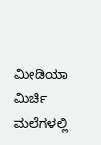ಮೀಡಿಯಾ ಮಿರ್ಚಿ ಮಲೆಗಳಲ್ಲಿ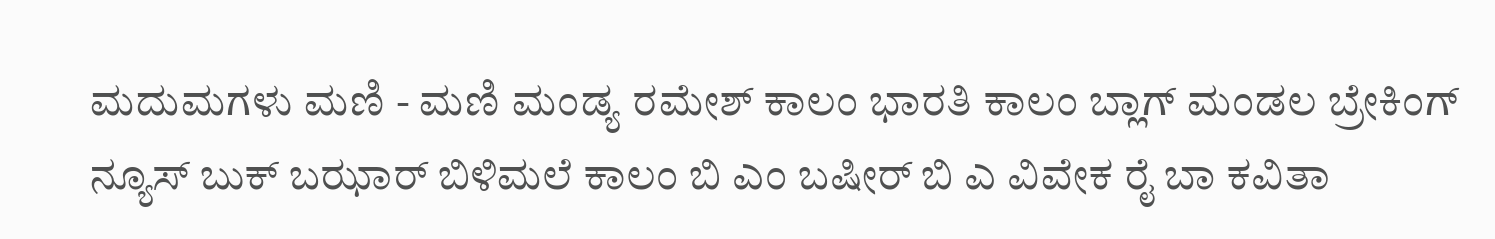ಮದುಮಗಳು ಮಣಿ - ಮಣಿ ಮಂಡ್ಯ ರಮೇಶ್ ಕಾಲಂ ಭಾರತಿ ಕಾಲಂ ಬ್ಲಾಗ್ ಮಂಡಲ ಬ್ರೇಕಿಂಗ್ ನ್ಯೂಸ್ ಬುಕ್ ಬಝಾರ್ ಬಿಳಿಮಲೆ ಕಾಲಂ ಬಿ ಎಂ ಬಷೀರ್ ಬಿ ಎ ವಿವೇಕ ರೈ ಬಾ ಕವಿತಾ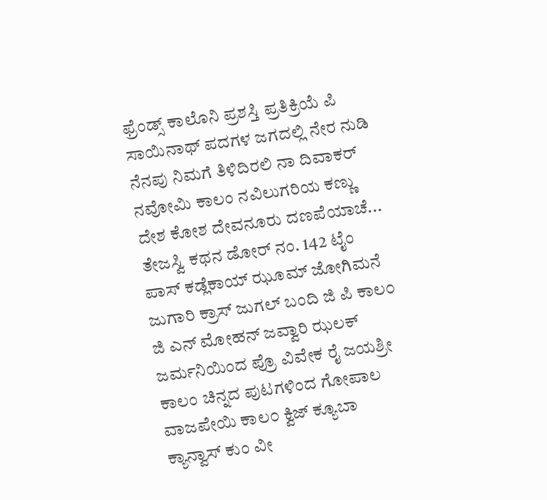ಫ್ರೆಂಡ್ಸ್ ಕಾಲೊನಿ ಪ್ರಶಸ್ತಿ ಪ್ರತಿಕ್ರಿಯೆ ಪಿ ಸಾಯಿನಾಥ್ ಪದಗಳ ಜಗದಲ್ಲಿ ನೇರ ನುಡಿ ನೆನಪು ನಿಮಗೆ ತಿಳಿದಿರಲಿ ನಾ ದಿವಾಕರ್ ನವೋಮಿ ಕಾಲಂ ನವಿಲುಗರಿಯ ಕಣ್ಣು ದೇಶ ಕೋಶ ದೇವನೂರು ದಣಪೆಯಾಚೆ... ತೇಜಸ್ವಿ ಕಥನ ಡೋರ್ ನಂ. 142 ಟೈಂ ಪಾಸ್ ಕಡ್ಲೆಕಾಯ್ ಝೂಮ್ ಜೋಗಿಮನೆ ಜುಗಾರಿ ಕ್ರಾಸ್ ಜುಗಲ್ ಬಂದಿ ಜಿ ಪಿ ಕಾಲ೦ ಜಿ ಎನ್ ಮೋಹನ್ ಜವ್ವಾರಿ ಝಲಕ್ ಜರ್ಮನಿಯಿಂದ ಪ್ರೊ ವಿವೇಕ ರೈ ಜಯಶ್ರೀ ಕಾಲಂ ಚಿನ್ನದ ಪುಟಗಳಿಂದ ಗೋಪಾಲ ವಾಜಪೇಯಿ ಕಾಲ೦ ಕ್ವಿಜ್ ಕ್ಯೂಬಾ ಕ್ಯಾನ್ವಾಸ್ ಕುಂ ವೀ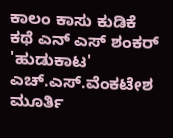ಕಾಲಂ ಕಾಸು ಕುಡಿಕೆ ಕಥೆ ಎನ್ ಎಸ್ ಶಂಕರ್ 'ಹುಡುಕಾಟ' ಎಚ್.ಎಸ್.ವೆಂಕಟೇಶ ಮೂರ್ತಿ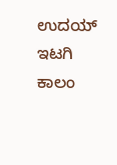ಉದಯ್ ಇಟಗಿ ಕಾಲಂ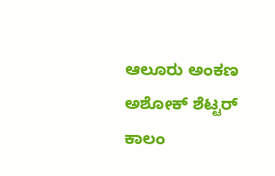ಆಲೂರು ಅಂಕಣ ಅಶೋಕ್ ಶೆಟ್ಟರ್ ಕಾಲಂ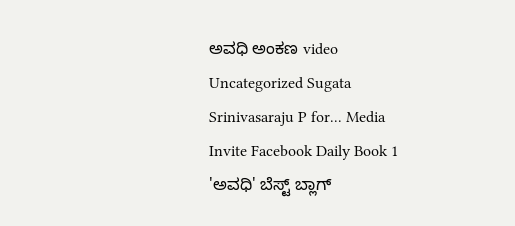ಅವಧಿ ಅಂಕಣ video Uncategorized Sugata Srinivasaraju P for... Media Invite Facebook Daily Book 1 'ಅವಧಿ' ಬೆಸ್ಟ್ ಬ್ಲಾಗ್